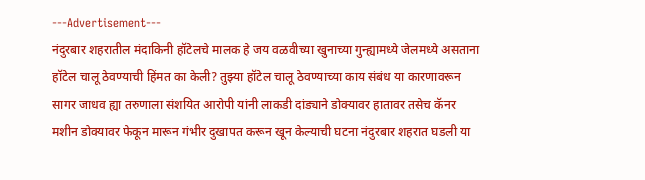---Advertisement---
नंदुरबार शहरातील मंदाकिनी हॉटेलचे मालक हे जय वळवीच्या खुनाच्या गुन्ह्यामध्ये जेलमध्ये असताना हॉटेल चालू ठेवण्याची हिंमत का केली? तुझ्या हॉटेल चालू ठेवण्याच्या काय संबंध या कारणावरून सागर जाधव ह्या तरुणाला संशयित आरोपी यांनी लाकडी दांड्याने डोक्यावर हातावर तसेच कॅनर मशीन डोक्यावर फेकून मारून गंभीर दुखापत करून खून केल्याची घटना नंदुरबार शहरात घडली या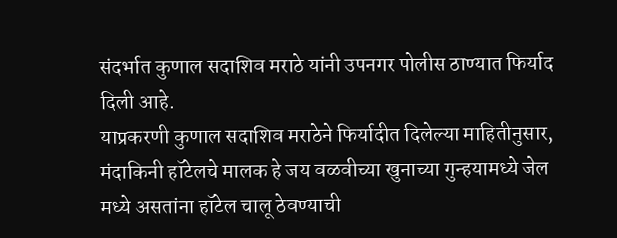संदर्भात कुणाल सदाशिव मराठे यांनी उपनगर पोलीस ठाण्यात फिर्याद दिली आहे.
याप्रकरणी कुणाल सदाशिव मराठेने फिर्यादीत दिलेल्या माहितीनुसार, मंदाकिनी हॉटेलचे मालक हे जय वळवीच्या खुनाच्या गुन्हयामध्ये जेल मध्ये असतांना हॉटेल चालू ठेवण्याची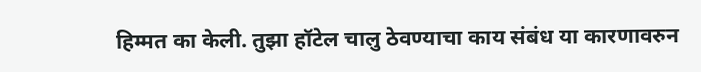हिम्मत का केली. तुझा हॉटेल चालु ठेवण्याचा काय संबंध या कारणावरुन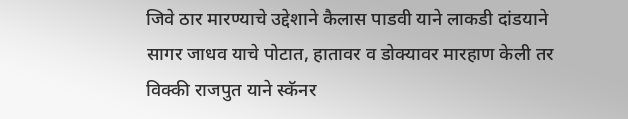जिवे ठार मारण्याचे उद्देशाने कैलास पाडवी याने लाकडी दांडयाने सागर जाधव याचे पोटात, हातावर व डोक्यावर मारहाण केली तर विक्की राजपुत याने स्कॅनर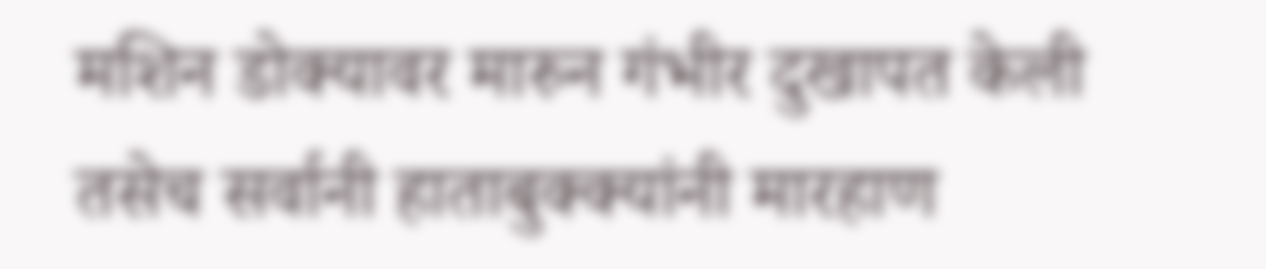मशिन डोक्यावर मारुन गंभीर दुखापत केली तसेच सर्वानी हाताबुक्क्यांनी मारहाण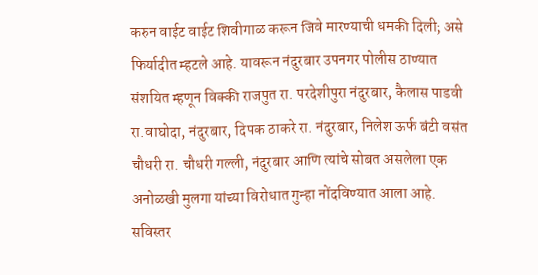करुन वाईट वाईट शिवीगाळ करून जिवे मारण्याची धमकी दिली; असे फिर्यादीत म्हटले आहे. यावरून नंदुरबार उपनगर पोलीस ठाण्यात संशयित म्हणून विक्की राजपुत रा. परदेशीपुरा नंदुरबार, कैलास पाडवी रा.वाघोदा, नंदुरबार, दिपक ठाकरे रा. नंदुरबार, निलेश ऊर्फ बंटी वसंत चौधरी रा. चौधरी गल्ली, नंदुरबार आणि त्यांचे सोबत असलेला एक अनोळखी मुलगा यांच्या विरोधात गुन्हा नोंदविण्यात आला आहे.
सविस्तर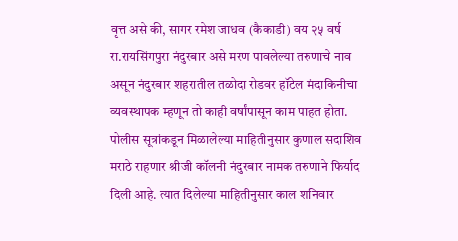वृत्त असे की, सागर रमेश जाधव (कैकाडी) वय २५ वर्ष रा.रायसिंगपुरा नंदुरबार असे मरण पावलेल्या तरुणाचे नाव असून नंदुरबार शहरातील तळोदा रोडवर हॉटेल मंदाकिनीचा व्यवस्थापक म्हणून तो काही वर्षांपासून काम पाहत होता. पोलीस सूत्रांकडून मिळालेल्या माहितीनुसार कुणाल सदाशिव मराठे राहणार श्रीजी कॉलनी नंदुरबार नामक तरुणाने फिर्याद दिली आहे. त्यात दिलेल्या माहितीनुसार काल शनिवार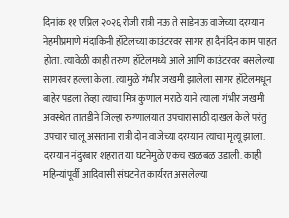दिनांक ११ एप्रिल २०२६ रोजी रात्री नऊ ते साडेनऊ वाजेच्या दरम्यान नेहमीप्रमाणे मंदाकिनी हॉटेलच्या काउंटरवर सागर हा दैनंदिन काम पाहत होता. त्यावेळी काही तरुण हॉटेलमध्ये आले आणि काउंटरवर बसलेल्या सागरवर हल्ला केला. त्यामुळे गंभीर जखमी झालेला सागर हॉटेलमधून बाहेर पडला तेव्हा त्याचा मित्र कुणाल मराठे याने त्याला गंभीर जखमी अवस्थेत तातडीने जिल्हा रुग्णालयात उपचारासाठी दाखल केले परंतु उपचार चालू असताना रात्री दोन वाजेच्या दरम्यान त्याचा मृत्यू झाला.
दरम्यान नंदुरबार शहरात या घटनेमुळे एकच खळबळ उडाली. काही महिन्यांपूर्वी आदिवासी संघटनेत कार्यरत असलेल्या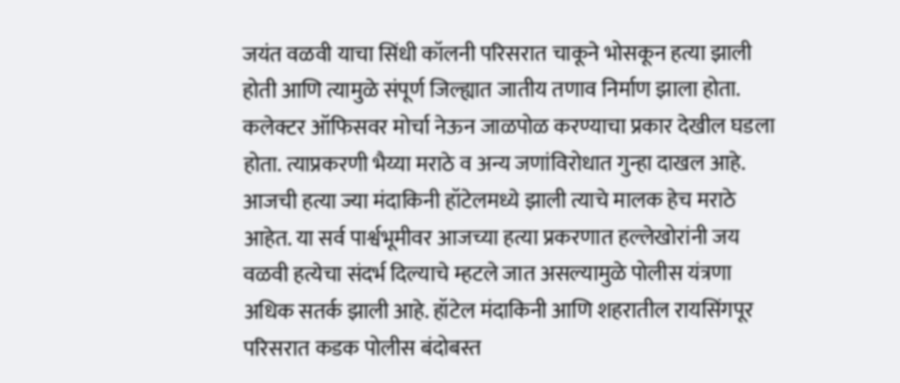जयंत वळवी याचा सिंधी कॉलनी परिसरात चाकूने भोसकून हत्या झाली होती आणि त्यामुळे संपूर्ण जिल्ह्यात जातीय तणाव निर्माण झाला होता. कलेक्टर ऑफिसवर मोर्चा नेऊन जाळपोळ करण्याचा प्रकार देखील घडला होता. त्याप्रकरणी भैय्या मराठे व अन्य जणांविरोधात गुन्हा दाखल आहे. आजची हत्या ज्या मंदाकिनी हॉटेलमध्ये झाली त्याचे मालक हेच मराठे आहेत. या सर्व पार्श्वभूमीवर आजच्या हत्या प्रकरणात हल्लेखोरांनी जय वळवी हत्येचा संदर्भ दिल्याचे म्हटले जात असल्यामुळे पोलीस यंत्रणा अधिक सतर्क झाली आहे. हॉटेल मंदाकिनी आणि शहरातील रायसिंगपूर परिसरात कडक पोलीस बंदोबस्त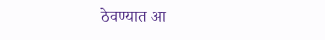ठेवण्यात आ